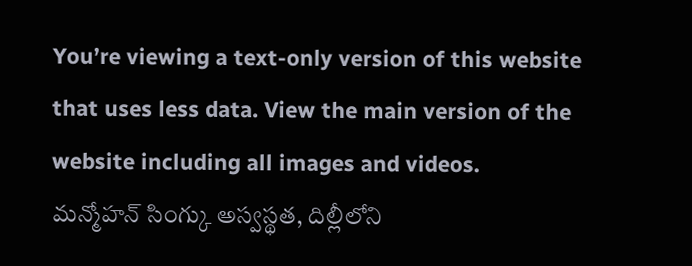You’re viewing a text-only version of this website that uses less data. View the main version of the website including all images and videos.
మన్మోహన్ సింగ్కు అస్వస్థత, దిల్లీలోని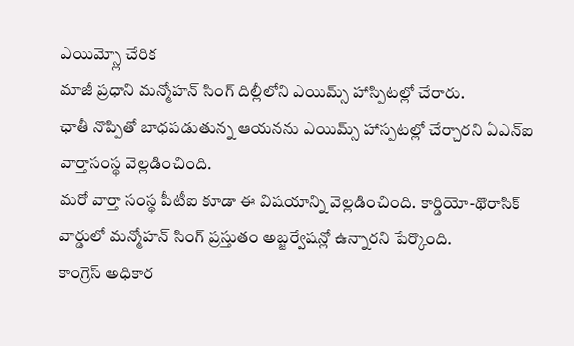ఎయిమ్స్లో చేరిక
మాజీ ప్రధాని మన్మోహన్ సింగ్ దిల్లీలోని ఎయిమ్స్ హాస్పిటల్లో చేరారు.
ఛాతీ నొప్పితో బాధపడుతున్న ఆయనను ఎయిమ్స్ హాస్పటల్లో చేర్చారని ఏఎన్ఐ వార్తాసంస్థ వెల్లడించింది.
మరో వార్తా సంస్థ పీటీఐ కూడా ఈ విషయాన్ని వెల్లడించింది. కార్డియో-థొరాసిక్ వార్డులో మన్మోహన్ సింగ్ ప్రస్తుతం అబ్జర్వేషన్లో ఉన్నారని పేర్కొంది.
కాంగ్రెస్ అధికార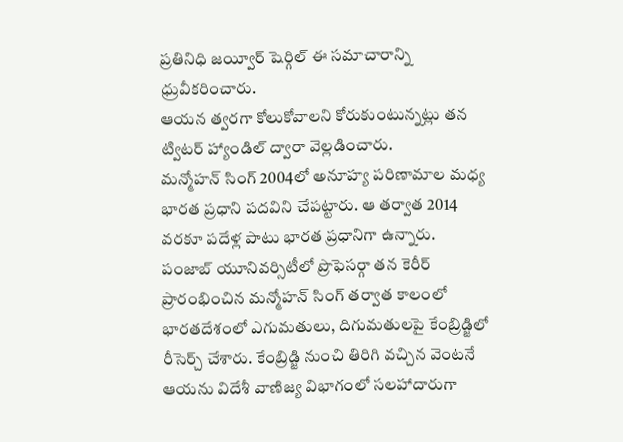ప్రతినిధి జయ్వీర్ షెర్గిల్ ఈ సమాచారాన్ని ధ్రువీకరించారు.
ఆయన త్వరగా కోలుకోవాలని కోరుకుంటున్నట్లు తన ట్విటర్ హ్యాండిల్ ద్వారా వెల్లడించారు.
మన్మోహన్ సింగ్ 2004లో అనూహ్య పరిణామాల మధ్య భారత ప్రధాని పదవిని చేపట్టారు. ఆ తర్వాత 2014 వరకూ పదేళ్ల పాటు భారత ప్రధానిగా ఉన్నారు.
పంజాబ్ యూనివర్సిటీలో ప్రొఫెసర్గా తన కెరీర్ ప్రారంభించిన మన్మోహన్ సింగ్ తర్వాత కాలంలో భారతదేశంలో ఎగుమతులు, దిగుమతులపై కేంబ్రిడ్జిలో రీసెర్చ్ చేశారు. కేంబ్రిడ్జి నుంచి తిరిగి వచ్చిన వెంటనే ఆయను విదేశీ వాణిజ్య విభాగంలో సలహాదారుగా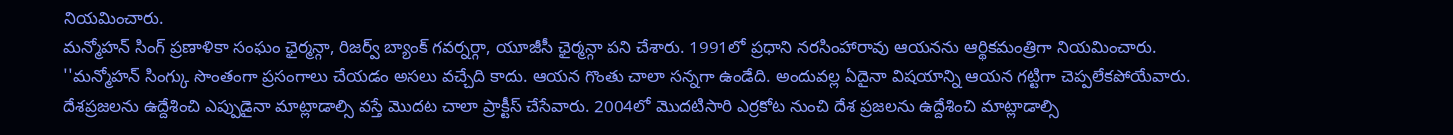నియమించారు.
మన్మోహన్ సింగ్ ప్రణాళికా సంఘం ఛైర్మన్గా, రిజర్వ్ బ్యాంక్ గవర్నర్గా, యూజీసీ ఛైర్మన్గా పని చేశారు. 1991లో ప్రధాని నరసింహారావు ఆయనను ఆర్థికమంత్రిగా నియమించారు.
''మన్మోహన్ సింగ్కు సొంతంగా ప్రసంగాలు చేయడం అసలు వచ్చేది కాదు. ఆయన గొంతు చాలా సన్నగా ఉండేది. అందువల్ల ఏదైనా విషయాన్ని ఆయన గట్టిగా చెప్పలేకపోయేవారు. దేశప్రజలను ఉద్దేశించి ఎప్పుడైనా మాట్లాడాల్సి వస్తే మొదట చాలా ప్రాక్టీస్ చేసేవారు. 2004లో మొదటిసారి ఎర్రకోట నుంచి దేశ ప్రజలను ఉద్దేశించి మాట్లాడాల్సి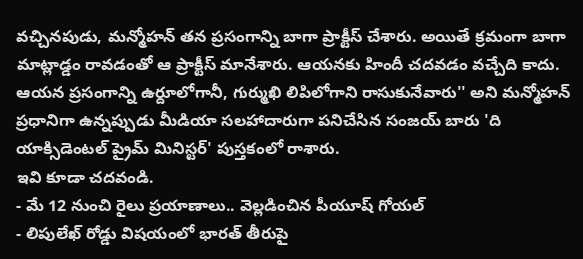వచ్చినపుడు, మన్మోహన్ తన ప్రసంగాన్ని బాగా ప్రాక్టీస్ చేశారు. అయితే క్రమంగా బాగా మాట్లాడ్డం రావడంతో ఆ ప్రాక్టీస్ మానేశారు. ఆయనకు హిందీ చదవడం వచ్చేది కాదు. ఆయన ప్రసంగాన్ని ఉర్దూలోగానీ, గుర్ముఖి లిపిలోగాని రాసుకునేవారు'' అని మన్మోహన్ ప్రధానిగా ఉన్నప్పుడు మీడియా సలహాదారుగా పనిచేసిన సంజయ్ బారు 'ది యాక్సిడెంటల్ ప్రైమ్ మినిస్టర్' పుస్తకంలో రాశారు.
ఇవి కూడా చదవండి.
- మే 12 నుంచి రైలు ప్రయాణాలు.. వెల్లడించిన పీయూష్ గోయల్
- లిపులేఖ్ రోడ్డు విషయంలో భారత్ తీరుపై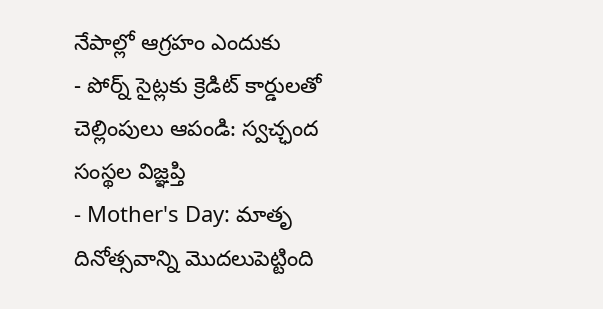నేపాల్లో ఆగ్రహం ఎందుకు
- పోర్న్ సైట్లకు క్రెడిట్ కార్డులతో చెల్లింపులు ఆపండి: స్వచ్ఛంద సంస్థల విజ్ఞప్తి
- Mother's Day: మాతృ దినోత్సవాన్ని మొదలుపెట్టింది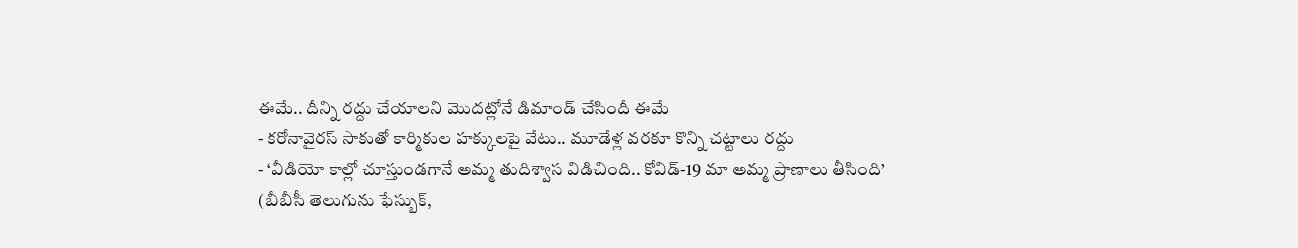ఈమే.. దీన్ని రద్దు చేయాలని మొదట్లోనే డిమాండ్ చేసిందీ ఈమే
- కరోనావైరస్ సాకుతో కార్మికుల హక్కులపై వేటు.. మూడేళ్ల వరకూ కొన్ని చట్టాలు రద్దు
- ‘వీడియో కాల్లో చూస్తుండగానే అమ్మ తుదిశ్వాస విడిచింది.. కోవిడ్-19 మా అమ్మ ప్రాణాలు తీసింది’
(బీబీసీ తెలుగును ఫేస్బుక్,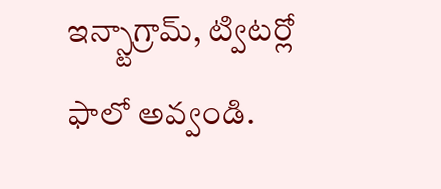ఇన్స్టాగ్రామ్, ట్విటర్లో ఫాలో అవ్వండి.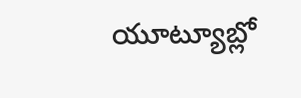యూట్యూబ్లో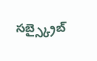సబ్స్క్రైబ్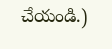చేయండి.)